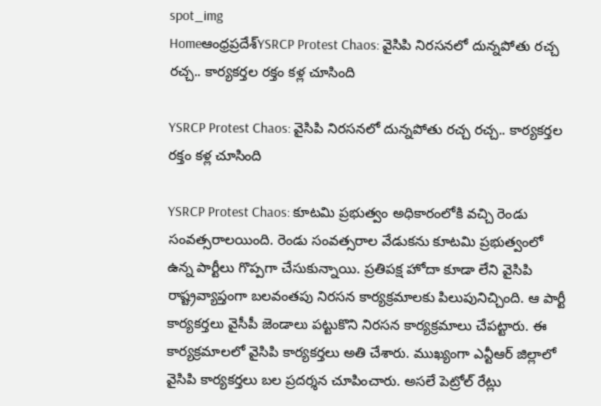spot_img
Homeఆంధ్రప్రదేశ్‌YSRCP Protest Chaos: వైసిపి నిరసనలో దున్నపోతు రచ్చ రచ్చ.. కార్యకర్తల రక్తం కళ్ల చూసింది

YSRCP Protest Chaos: వైసిపి నిరసనలో దున్నపోతు రచ్చ రచ్చ.. కార్యకర్తల రక్తం కళ్ల చూసింది

YSRCP Protest Chaos: కూటమి ప్రభుత్వం అధికారంలోకి వచ్చి రెండు సంవత్సరాలయింది. రెండు సంవత్సరాల వేడుకను కూటమి ప్రభుత్వంలో ఉన్న పార్టీలు గొప్పగా చేసుకున్నాయి. ప్రతిపక్ష హోదా కూడా లేని వైసిపి రాష్ట్రవ్యాప్తంగా బలవంతపు నిరసన కార్యక్రమాలకు పిలుపునిచ్చింది. ఆ పార్టీ కార్యకర్తలు వైసీపీ జెండాలు పట్టుకొని నిరసన కార్యక్రమాలు చేపట్టారు. ఈ కార్యక్రమాలలో వైసిపి కార్యకర్తలు అతి చేశారు. ముఖ్యంగా ఎన్టీఆర్ జిల్లాలో వైసిపి కార్యకర్తలు బల ప్రదర్శన చూపించారు. అసలే పెట్రోల్ రేట్లు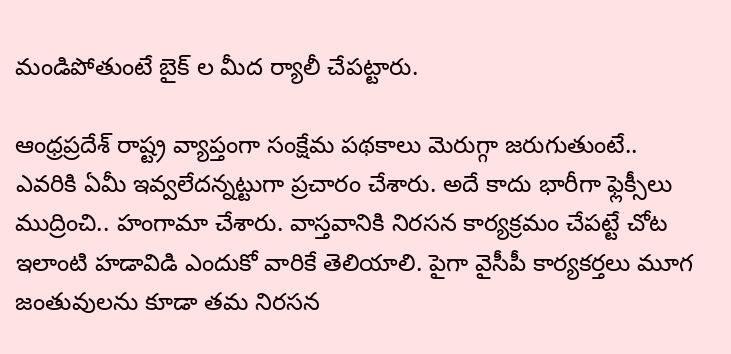మండిపోతుంటే బైక్ ల మీద ర్యాలీ చేపట్టారు.

ఆంధ్రప్రదేశ్ రాష్ట్ర వ్యాప్తంగా సంక్షేమ పథకాలు మెరుగ్గా జరుగుతుంటే.. ఎవరికి ఏమీ ఇవ్వలేదన్నట్టుగా ప్రచారం చేశారు. అదే కాదు భారీగా ఫ్లెక్సీలు ముద్రించి.. హంగామా చేశారు. వాస్తవానికి నిరసన కార్యక్రమం చేపట్టే చోట ఇలాంటి హడావిడి ఎందుకో వారికే తెలియాలి. పైగా వైసీపీ కార్యకర్తలు మూగ జంతువులను కూడా తమ నిరసన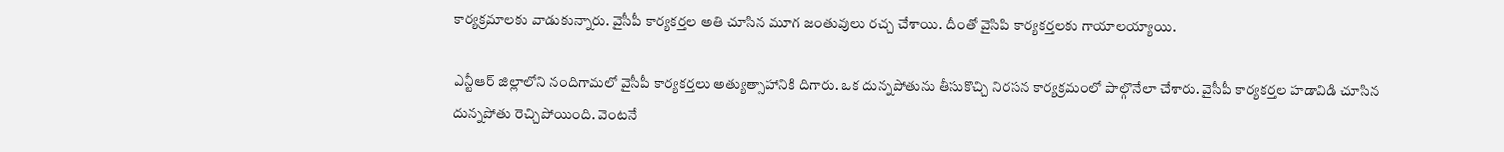కార్యక్రమాలకు వాడుకున్నారు. వైసీపీ కార్యకర్తల అతి చూసిన మూగ జంతువులు రచ్చ చేశాయి. దీంతో వైసిపి కార్యకర్తలకు గాయాలయ్యాయి.

ఎన్టీఆర్ జిల్లాలోని నందిగామలో వైసీపీ కార్యకర్తలు అత్యుత్సాహానికి దిగారు. ఒక దున్నపోతును తీసుకొచ్చి నిరసన కార్యక్రమంలో పాల్గొనేలా చేశారు. వైసీపీ కార్యకర్తల హడావిడి చూసిన దున్నపోతు రెచ్చిపోయింది. వెంటనే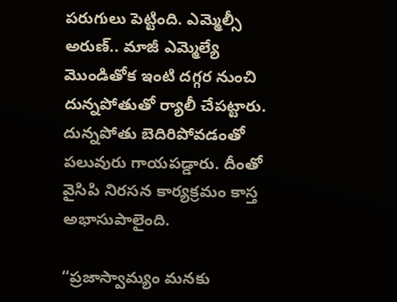పరుగులు పెట్టింది. ఎమ్మెల్సీ అరుణ్.. మాజీ ఎమ్మెల్యే మొండితోక ఇంటి దగ్గర నుంచి దున్నపోతుతో ర్యాలీ చేపట్టారు. దున్నపోతు బెదిరిపోవడంతో పలువురు గాయపడ్డారు. దీంతో వైసిపి నిరసన కార్యక్రమం కాస్త అభాసుపాలైంది.

“ప్రజాస్వామ్యం మనకు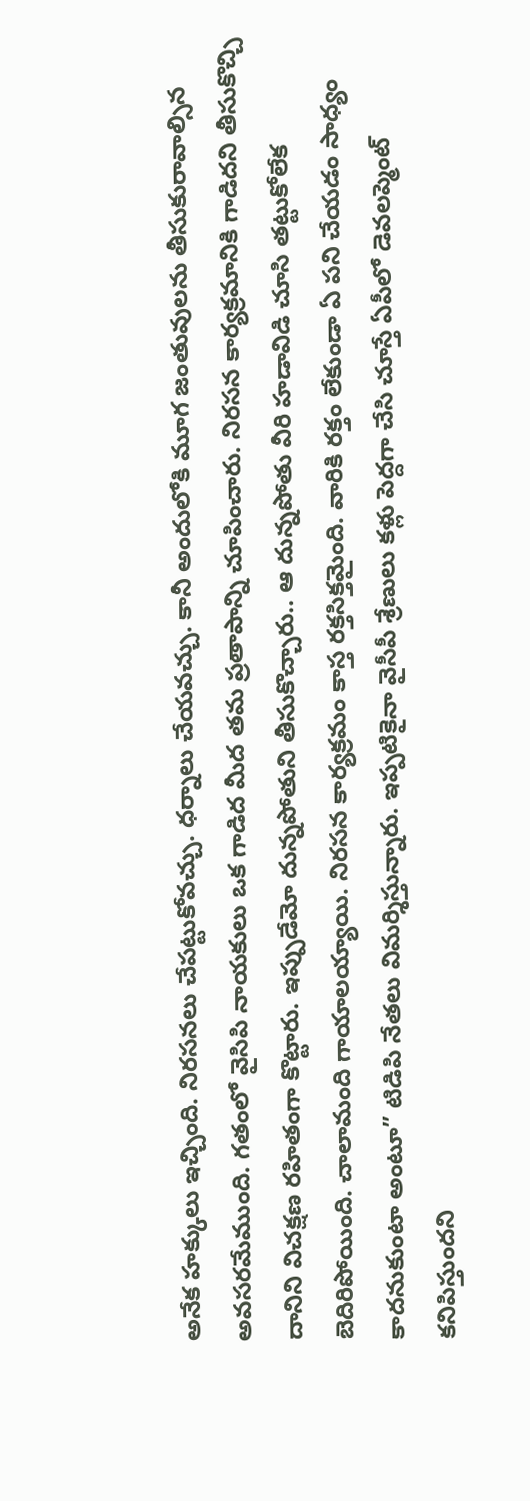అనేక హక్కులు ఇచ్చింది. నిరసనలు చేపట్టుకోవచ్చు. ధర్నాలు చేయవచ్చు. కానీ అందులోకి మూగ జంతువులను తీసుకురావాల్సిన అవసరమేముంది. గతంలో వైసిపి నాయకులు ఒక గాడిద మీద తమ ప్రతాపాన్ని చూపించారు. నిరసన కార్యక్రమానికి గాడిదని తీసుకొచ్చి దానిని విచక్షణ రహితంగా కొట్టారు. ఇప్పుడేమో దున్నపోతుని తీసుకొచ్చారు.. ఆ దున్నపోతు వీరి హడావిడి చూసి తట్టుకోలేక బెదిరిపోయింది. చాలామంది గాయాలయ్యాయి. నిరసన కార్యక్రమం కాస్త రక్తసిక్తమైంది. వారికి రక్తం లేకుండా ఏ పని చేయడం సాధ్యం కాదనుకుంటా అంటూ” టిడిపి నేతలు విమర్శిస్తున్నారు. ఇప్పటికైనా వైసీపీ శ్రేణులు కళ్లు పెద్దగా చేసి చూస్తే ఏపీలో డెవలప్మెంట్ కనిపిస్తుందని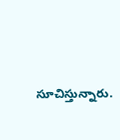సూచిస్తున్నారు.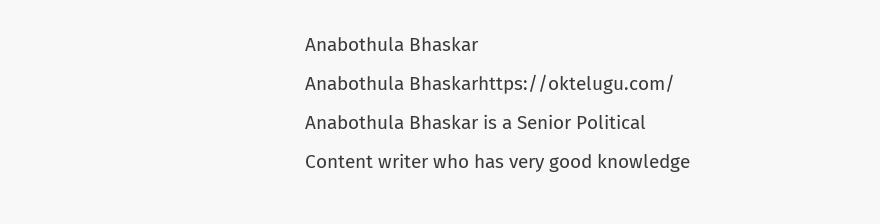Anabothula Bhaskar
Anabothula Bhaskarhttps://oktelugu.com/
Anabothula Bhaskar is a Senior Political Content writer who has very good knowledge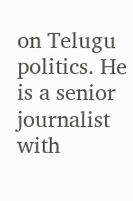on Telugu politics. He is a senior journalist with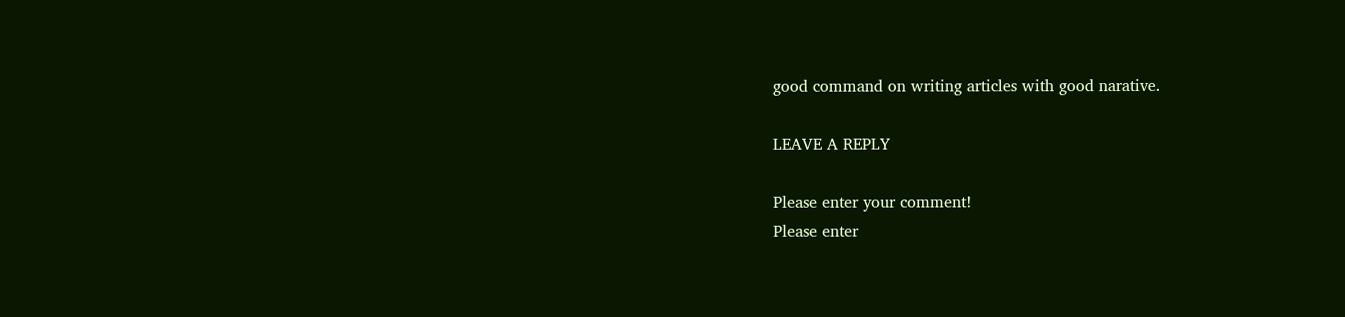good command on writing articles with good narative.

LEAVE A REPLY

Please enter your comment!
Please enter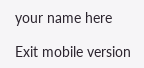your name here

Exit mobile version